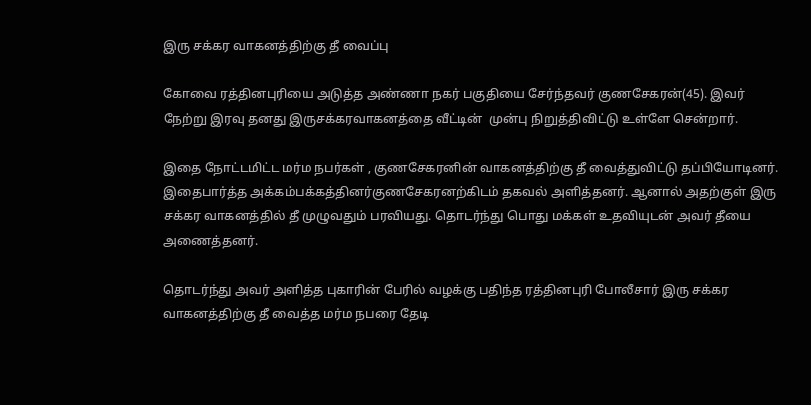இரு சக்கர வாகனத்திற்கு தீ வைப்பு

கோவை ரத்தினபுரியை அடுத்த அண்ணா நகர் பகுதியை சேர்ந்தவர் குணசேகரன்(45). இவர் நேற்று இரவு தனது இருசக்கரவாகனத்தை வீட்டின்  முன்பு நிறுத்திவிட்டு உள்ளே சென்றார்.

இதை நோட்டமிட்ட மர்ம நபர்கள் , குணசேகரனின் வாகனத்திற்கு தீ வைத்துவிட்டு தப்பியோடினர்.  இதைபார்த்த அக்கம்பக்கத்தினர்குணசேகரனற்கிடம் தகவல் அளித்தனர். ஆனால் அதற்குள் இரு சக்கர வாகனத்தில் தீ முழுவதும் பரவியது. தொடர்ந்து பொது மக்கள் உதவியுடன் அவர் தீயை அணைத்தனர்.

தொடர்ந்து அவர் அளித்த புகாரின் பேரில் வழக்கு பதிந்த ரத்தினபுரி போலீசார் இரு சக்கர வாகனத்திற்கு தீ வைத்த மர்ம நபரை தேடி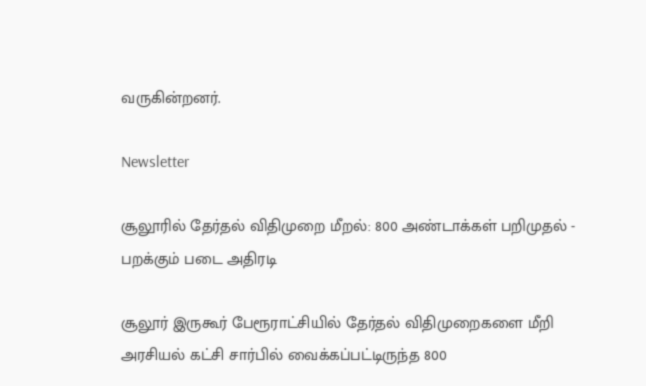வருகின்றனர்.

Newsletter

சூலூரில் தேர்தல் விதிமுறை மீறல்: 800 அண்டாக்கள் பறிமுதல் - பறக்கும் படை அதிரடி

சூலூர் இருகூர் பேரூராட்சியில் தேர்தல் விதிமுறைகளை மீறி அரசியல் கட்சி சார்பில் வைக்கப்பட்டிருந்த 800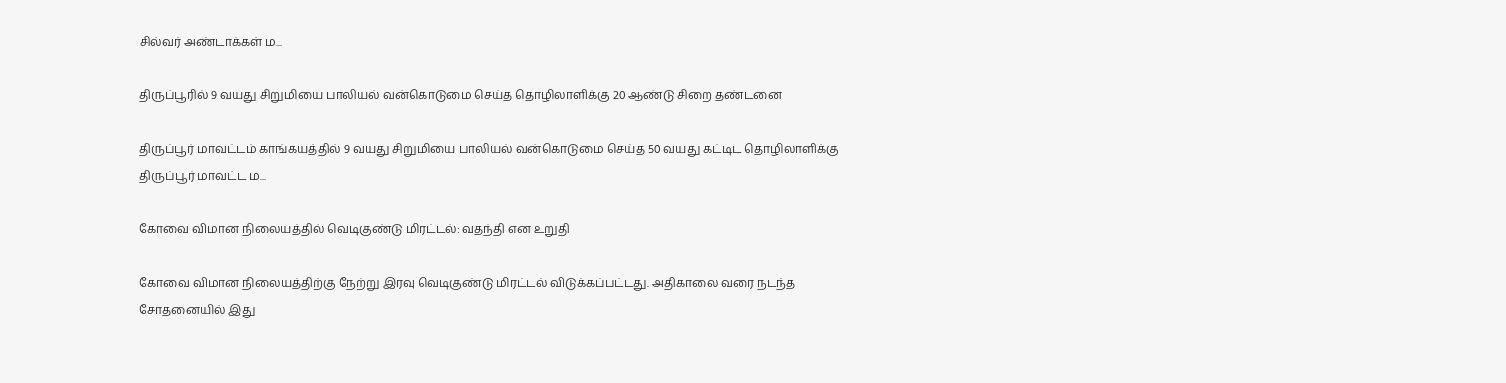சில்வர் அண்டாக்கள் ம...

திருப்பூரில் 9 வயது சிறுமியை பாலியல் வன்கொடுமை செய்த தொழிலாளிக்கு 20 ஆண்டு சிறை தண்டனை

திருப்பூர் மாவட்டம் காங்கயத்தில் 9 வயது சிறுமியை பாலியல் வன்கொடுமை செய்த 50 வயது கட்டிட தொழிலாளிக்கு திருப்பூர் மாவட்ட ம...

கோவை விமான நிலையத்தில் வெடிகுண்டு மிரட்டல்: வதந்தி என உறுதி

கோவை விமான நிலையத்திற்கு நேற்று இரவு வெடிகுண்டு மிரட்டல் விடுக்கப்பட்டது. அதிகாலை வரை நடந்த சோதனையில் இது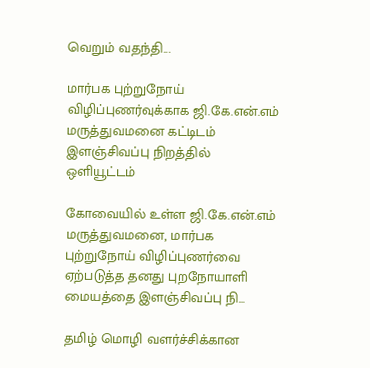வெறும் வதந்தி...

மார்பக புற்றுநோய் விழிப்புணர்வுக்காக ஜி.கே.என்.எம் மருத்துவமனை கட்டிடம் இளஞ்சிவப்பு நிறத்தில் ஒளியூட்டம்

கோவையில் உள்ள ஜி.கே.என்.எம் மருத்துவமனை, மார்பக புற்றுநோய் விழிப்புணர்வை ஏற்படுத்த தனது புறநோயாளி மையத்தை இளஞ்சிவப்பு நி...

தமிழ் மொழி வளர்ச்சிக்கான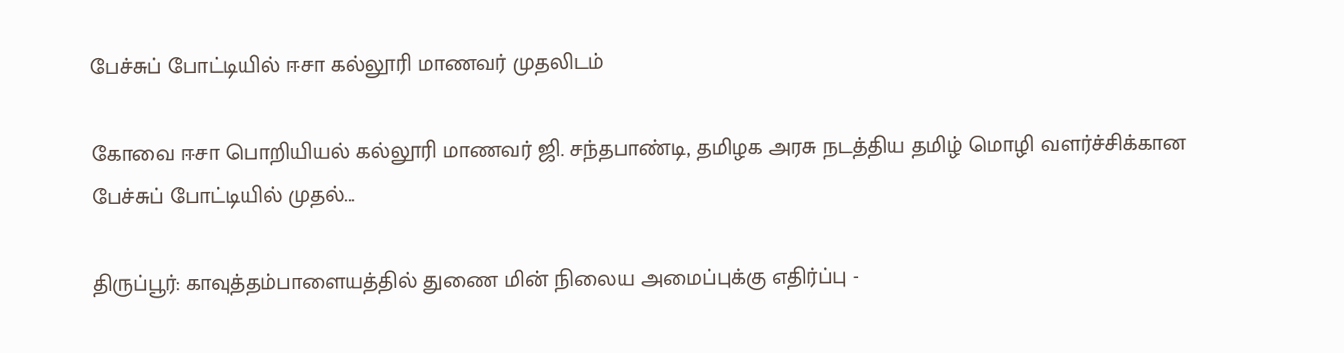பேச்சுப் போட்டியில் ஈசா கல்லூரி மாணவர் முதலிடம்

கோவை ஈசா பொறியியல் கல்லூரி மாணவர் ஜி. சந்தபாண்டி, தமிழக அரசு நடத்திய தமிழ் மொழி வளர்ச்சிக்கான பேச்சுப் போட்டியில் முதல்...

திருப்பூர்: காவுத்தம்பாளையத்தில் துணை மின் நிலைய அமைப்புக்கு எதிர்ப்பு -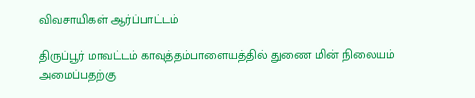விவசாயிகள் ஆர்ப்பாட்டம்

திருப்பூர் மாவட்டம் காவுத்தம்பாளையத்தில் துணை மின் நிலையம் அமைப்பதற்கு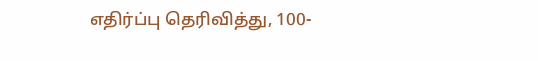எதிர்ப்பு தெரிவித்து, 100-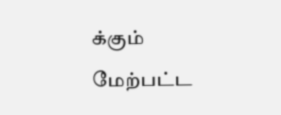க்கும் மேற்பட்ட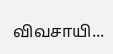விவசாயி...